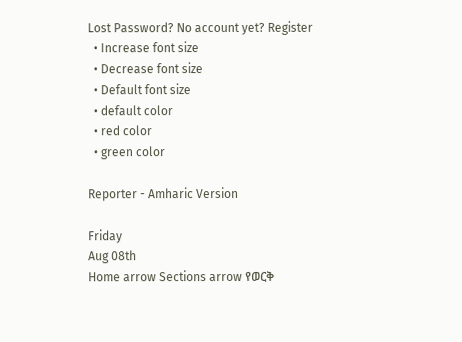Lost Password? No account yet? Register
  • Increase font size
  • Decrease font size
  • Default font size
  • default color
  • red color
  • green color

Reporter - Amharic Version

Friday
Aug 08th
Home arrow Sections arrow የወርቅ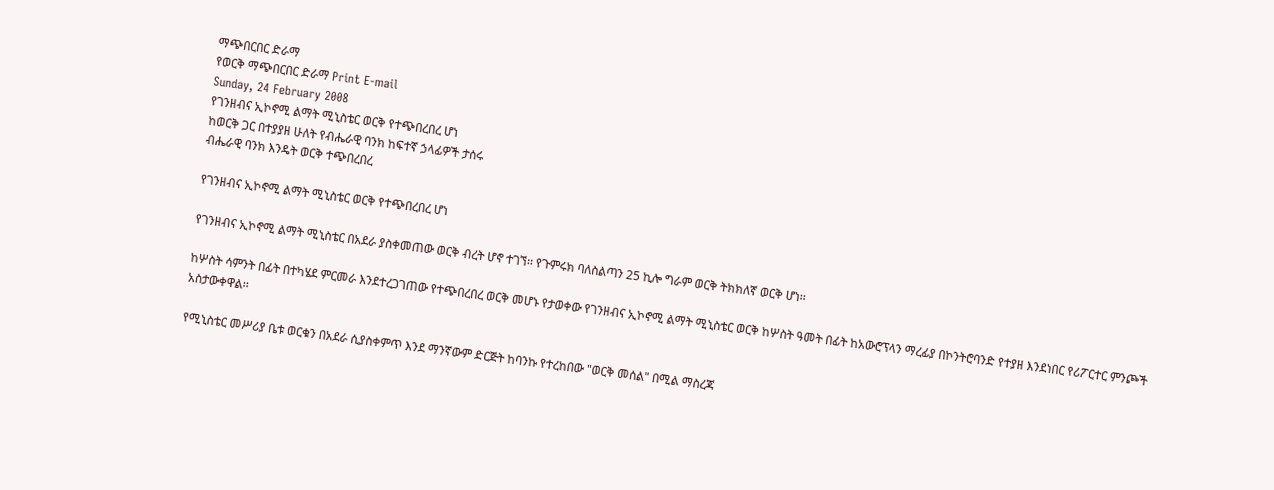ማጭበርበር ድራማ
የወርቅ ማጭበርበር ድራማ Print E-mail
Sunday, 24 February 2008
የገንዘብና ኢኮኖሚ ልማት ሚኒስቴር ወርቅ የተጭበረበረ ሆነ
ከወርቅ ጋር በተያያዘ ሁለት የብሔራዊ ባንክ ከፍተኛ ኃላፊዎች ታሰሩ
ብሔራዊ ባንክ እንዴት ወርቅ ተጭበረበረ

የገንዘብና ኢኮኖሚ ልማት ሚኒስቴር ወርቅ የተጭበረበረ ሆነ

የገንዘብና ኢኮኖሚ ልማት ሚኒስቴር በአደራ ያስቀመጠው ወርቅ ብረት ሆኖ ተገኘ፡፡ የጉምሩክ ባለስልጣን 25 ኪሎ ግራም ወርቅ ትክክለኛ ወርቅ ሆነ፡፡

ከሦስት ሳምንት በፊት በተካሄደ ምርመራ እንደተረጋገጠው የተጭበረበረ ወርቅ መሆኑ የታወቀው የገንዘብና ኢኮኖሚ ልማት ሚኒስቴር ወርቅ ከሦስት ዓመት በፊት ከአውሮፕላን ማረፊያ በኮንትሮባንድ የተያዘ እንደነበር የሪፖርተር ምንጮች አስታውቀዋል፡፡

የሚኒስቴር መሥሪያ ቤቱ ወርቁን በአደራ ሲያስቀምጥ እንደ ማንኛውም ድርጅት ከባንኩ የተረከበው "ወርቅ መሰል" በሚል ማስረጃ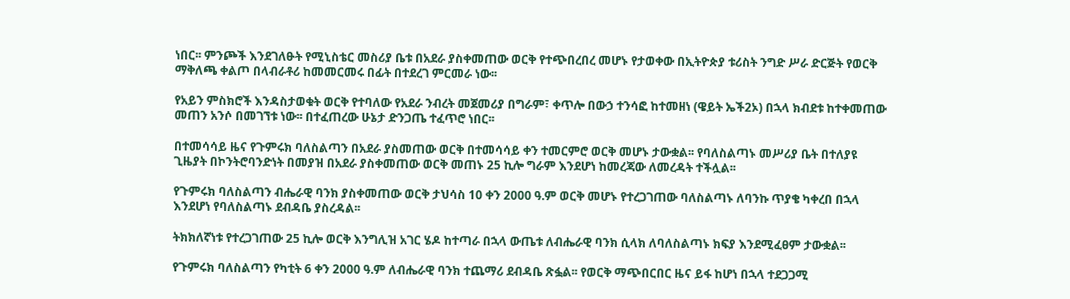ነበር፡፡ ምንጮች እንደገለፁት የሚኒስቴር መስሪያ ቤቱ በአደራ ያስቀመጠው ወርቅ የተጭበረበረ መሆኑ የታወቀው በኢትዮጵያ ቱሪስት ንግድ ሥራ ድርጅት የወርቅ ማቅለጫ ቀልጦ በላብራቶሪ ከመመርመሩ በፊት በተደረገ ምርመራ ነው፡፡

የአይን ምስክሮች እንዳስታወቁት ወርቅ የተባለው የአደራ ንብረት መጀመሪያ በግራም፣ ቀጥሎ በውኃ ተንሳፎ ከተመዘነ (ዌይት ኤች2ኦ) በኋላ ክብደቱ ከተቀመጠው መጠን አንሶ በመገኘቱ ነው፡፡ በተፈጠረው ሁኔታ ድንጋጤ ተፈጥሮ ነበር፡፡

በተመሳሳይ ዜና የጉምሩክ ባለስልጣን በአደራ ያስመጠው ወርቅ በተመሳሳይ ቀን ተመርምሮ ወርቅ መሆኑ ታውቋል፡፡ የባለስልጣኑ መሥሪያ ቤት በተለያዩ ጊዜያት በኮንትሮባንድነት በመያዝ በአደራ ያስቀመጠው ወርቅ መጠኑ 25 ኪሎ ግራም እንደሆነ ከመረጃው ለመረዳት ተችሏል፡፡

የጉምሩክ ባለስልጣን ብሔራዊ ባንክ ያስቀመጠው ወርቅ ታህሳስ 10 ቀን 2000 ዓ.ም ወርቅ መሆኑ የተረጋገጠው ባለስልጣኑ ለባንኩ ጥያቄ ካቀረበ በኋላ እንደሆነ የባለስልጣኑ ደብዳቤ ያስረዳል፡፡

ትክክለኛነቱ የተረጋገጠው 25 ኪሎ ወርቅ እንግሊዝ አገር ሄዶ ከተጣራ በኋላ ውጤቱ ለብሔራዊ ባንክ ሲላክ ለባለስልጣኑ ክፍያ እንደሚፈፀም ታውቋል፡፡

የጉምሩክ ባለስልጣን የካቲት 6 ቀን 2000 ዓ.ም ለብሔራዊ ባንክ ተጨማሪ ደብዳቤ ጽፏል፡፡ የወርቅ ማጭበርበር ዜና ይፋ ከሆነ በኋላ ተደጋጋሚ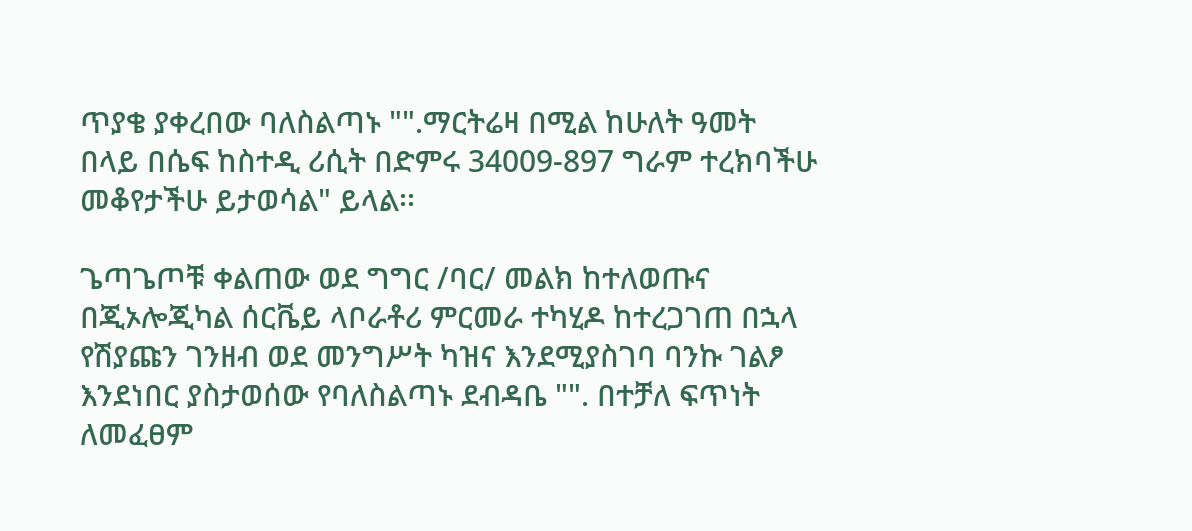ጥያቄ ያቀረበው ባለስልጣኑ "".ማርትሬዛ በሚል ከሁለት ዓመት በላይ በሴፍ ከስተዲ ሪሲት በድምሩ 34009-897 ግራም ተረክባችሁ መቆየታችሁ ይታወሳል" ይላል፡፡

ጌጣጌጦቹ ቀልጠው ወደ ግግር /ባር/ መልክ ከተለወጡና በጂኦሎጂካል ሰርቬይ ላቦራቶሪ ምርመራ ተካሂዶ ከተረጋገጠ በኋላ የሽያጩን ገንዘብ ወደ መንግሥት ካዝና እንደሚያስገባ ባንኩ ገልፆ እንደነበር ያስታወሰው የባለስልጣኑ ደብዳቤ "". በተቻለ ፍጥነት ለመፈፀም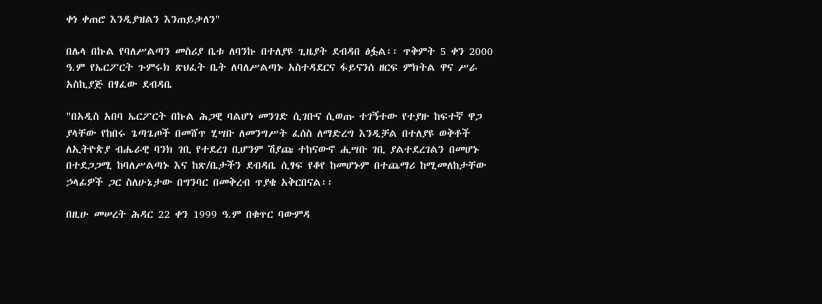ቀነ ቀጠሮ እንዲያዝልን እንጠይቃለን"

በሌላ በኩል የባለሥልጣን መስሪያ ቤቱ ለባንኩ በተለያዩ ጊዜያት ደብዳበ ፅፏል፡፡ ጥቅምት 5 ቀን 2000 ዓ.ም የኤርፖርት ጉምሩክ ጽህፈት ቤት ለባለሥልጣኑ አስተዳደርና ፋይናንሰ ዘርፍ ምክትል ዋና ሥራ አስኪያጅ በፃፈው ደብዳቤ

"በአዲስ አበባ ኤርፖርት በኩል ሕጋዊ ባልሆነ መንገድ ሲገቡና ሲወጡ ተገኝተው የተያዙ ከፍተኛ ዋጋ ያላቸው የከበሩ ጌጣጌጦች በመሸጥ ሂሣቡ ለመንግሥት ፈሰስ ለማድረግ እንዲቻል በተለያዩ ወቅቶች ለኢትዮጵያ ብሔራዊ ባንክ ገቢ የተደረገ ቢሆንም ሽያጩ ተከናውኖ ሒሣቡ ገቢ ያልተደረገልን በመሆኑ በተደጋጋሚ ከባለሥልጣኑ እና ከጽ/ቤታችን ደብዳቤ ሲፃፍ የቆየ ከመሆኑም በተጨማሪ ከሚመለከታቸው ኃላፊዎች ጋር ስለሁኔታው በግንባር በመቅረብ ጥያቄ አቅርበናል፡፡

በዚሁ መሠረት ሕዳር 22 ቀን 1999 ዓ.ም በቁጥር ባውምዳ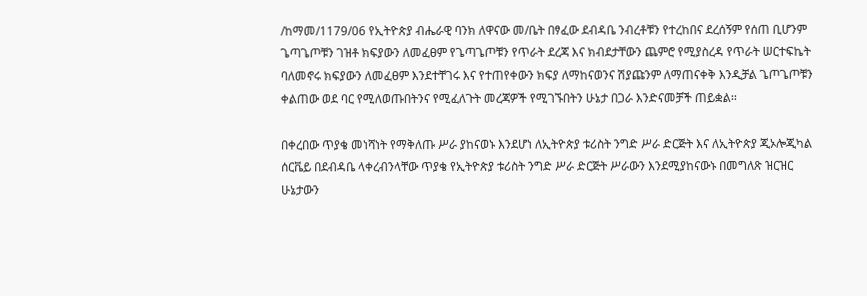/ከማመ/1179/06 የኢትዮጵያ ብሔራዊ ባንክ ለዋናው መ/ቤት በፃፈው ደብዳቤ ንብረቶቹን የተረከበና ደረሰኝም የሰጠ ቢሆንም ጌጣጌጦቹን ገዝቶ ክፍያውን ለመፈፀም የጌጣጌጦቹን የጥራት ደረጃ እና ክብደታቸውን ጨምሮ የሚያስረዳ የጥራት ሠርተፍኬት ባለመኖሩ ክፍያውን ለመፈፀም እንደተቸገሩ እና የተጠየቀውን ክፍያ ለማከናወንና ሽያጩንም ለማጠናቀቅ እንዲቻል ጌጦጌጦቹን ቀልጠው ወደ ባር የሚለወጡበትንና የሚፈለጉት መረጃዎች የሚገኙበትን ሁኔታ በጋራ እንድናመቻች ጠይቋል፡፡

በቀረበው ጥያቄ መነሻነት የማቅለጡ ሥራ ያከናወኑ እንደሆነ ለኢትዮጵያ ቱሪስት ንግድ ሥራ ድርጅት እና ለኢትዮጵያ ጂኦሎጂካል ሰርቬይ በደብዳቤ ላቀረብንላቸው ጥያቄ የኢትዮጵያ ቱሪስት ንግድ ሥራ ድርጅት ሥራውን እንደሚያከናውኑ በመግለጽ ዝርዝር ሁኔታውን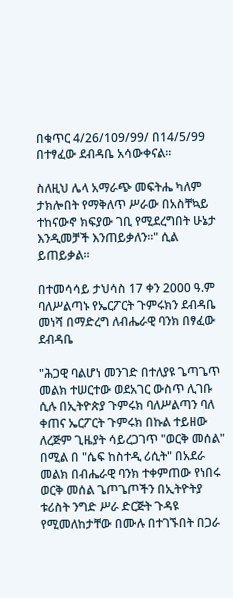በቁጥር 4/26/109/99/ በ14/5/99 በተፃፈው ደብዳቤ አሳውቀናል፡፡

ስለዚህ ሌላ አማራጭ መፍትሔ ካለም ታክሎበት የማቅለጥ ሥራው በአስቸኳይ ተከናውኖ ክፍያው ገቢ የሚደረግበት ሁኔታ እንዲመቻች እንጠይቃለን፡፡" ሲል ይጠይቃል፡፡

በተመሳሳይ ታህሳስ 17 ቀን 2000 ዓ.ም ባለሥልጣኑ የኤርፖርት ጉምሩክን ደብዳቤ መነሻ በማድረግ ለብሔራዊ ባንክ በፃፈው ደብዳቤ

"ሕጋዊ ባልሆነ መንገድ በተለያዩ ጌጣጌጥ መልክ ተሠርተው ወደአገር ውስጥ ሊገቡ ሲሉ በኢትዮጵያ ጉምሩክ ባለሥልጣን ባለ ቀጠና ኤርፖርት ጉምሩክ በኩል ተይዘው ለረጅም ጊዜያት ሳይረጋገጥ "ወርቅ መሰል" በሚል በ "ሴፍ ከስተዲ ሪሲት" በአደራ መልክ በብሔራዊ ባንክ ተቀምጠው የነበሩ ወርቅ መሰል ጌጦጌጦችን በኢትዮትያ ቱሪስት ንግድ ሥራ ድርጅት ጉዳዩ የሚመለከታቸው በሙሉ በተገኙበት በጋራ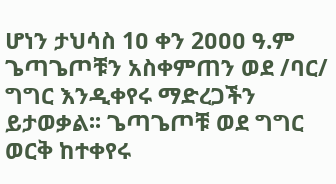ሆነን ታህሳስ 1ዐ ቀን 2ዐዐዐ ዓ.ም ጌጣጌጦቹን አስቀምጠን ወደ /ባር/ ግግር እንዲቀየሩ ማድረጋችን ይታወቃል፡፡ ጌጣጌጦቹ ወደ ግግር ወርቅ ከተቀየሩ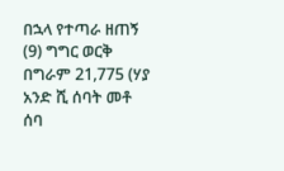በኋላ የተጣራ ዘጠኝ (9) ግግር ወርቅ በግራም 21,775 (ሃያ አንድ ሺ ሰባት መቶ ሰባ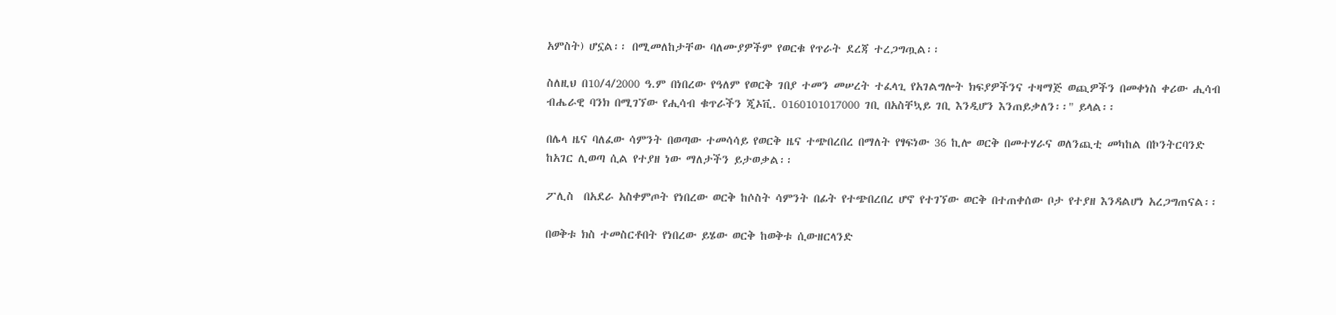አምስት) ሆኗል፡፡ በሚመለከታቸው ባለሙያዎችም የወርቁ የጥራት ደረጃ ተረጋግጧል፡፡

ስለዚህ በ10/4/2000 ዓ.ም በነበረው የዓለም የወርቅ ገበያ ተመን መሠረት ተፈላጊ የአገልግሎት ክፍያዎችንና ተዛማጅ ወጪዎችን በመቀነስ ቀሪው ሒሳብ ብሔራዊ ባንክ በሚገኘው የሒሳብ ቁጥራችን ጂኦቪ. 0160101017000 ገቢ በአስቸኳይ ገቢ እንዲሆን እንጠይቃለን፡፡" ይላል፡፡

በሌላ ዜና ባለፈው ሳምንት በወጣው ተመሳሳይ የወርቅ ዜና ተጭበረበረ በማለት የፃፍነው 36 ኪሎ ወርቅ በመተሃራና ወለንጪቲ መካከል በኮንትርባንድ ከአገር ሊወጣ ሲል የተያዘ ነው ማለታችን ይታወቃል፡፡

ፖሊስ  በአደራ አስቀምጦት የነበረው ወርቅ ከሶስት ሳምንት በፊት የተጭበረበረ ሆኖ የተገኘው ወርቅ በተጠቀሰው ቦታ የተያዘ እንዳልሆነ አረጋግጠናል፡፡

በወቅቱ ክስ ተመስርቶበት የነበረው ይሄው ወርቅ ከወቅቱ ሲውዘርላንድ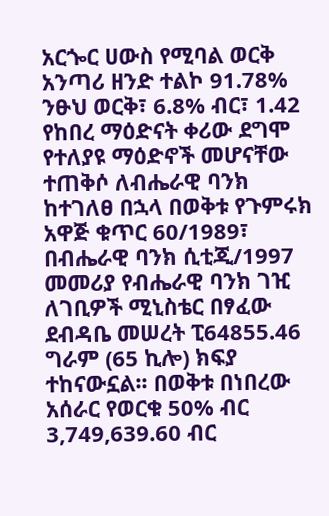አርጐር ሀውስ የሚባል ወርቅ አንጣሪ ዘንድ ተልኮ 91.78% ንፁህ ወርቅ፣ 6.8% ብር፣ 1.42 የከበረ ማዕድናት ቀሪው ደግሞ የተለያዩ ማዕድኖች መሆናቸው ተጠቅሶ ለብሔራዊ ባንክ ከተገለፀ በኋላ በወቅቱ የጉምሩክ አዋጅ ቁጥር 60/1989፣ በብሔራዊ ባንክ ሲቲጂ/1997 መመሪያ የብሔራዊ ባንክ ገዢ ለገቢዎች ሚኒስቴር በፃፈው ደብዳቤ መሠረት ፒ64855.46 ግራም (65 ኪሎ) ክፍያ ተከናውኗል፡፡ በወቅቱ በነበረው አሰራር የወርቁ 50% ብር 3,749,639.60 ብር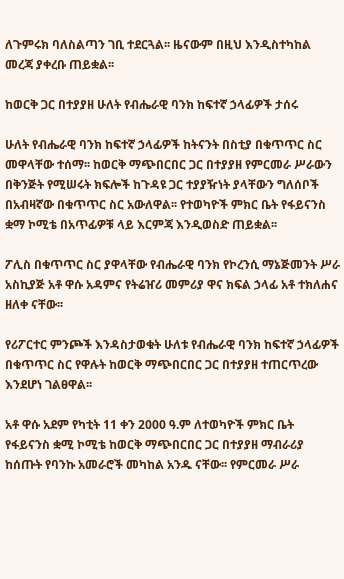ለጉምሩክ ባለስልጣን ገቢ ተደርጓል፡፡ ዜናውም በዚህ እንዲስተካከል መረጃ ያቀረቡ ጠይቋል፡፡

ከወርቅ ጋር በተያያዘ ሁለት የብሔራዊ ባንክ ከፍተኛ ኃላፊዎች ታሰሩ

ሁለት የብሔራዊ ባንክ ከፍተኛ ኃላፊዎች ከትናንት በስቲያ በቁጥጥር ስር መዋላቸው ተሰማ፡፡ ከወርቅ ማጭበርበር ጋር በተያያዘ የምርመራ ሥራውን በቅንጅት የሚሠሩት ክፍሎች ከጉዳዩ ጋር ተያያዥነት ያላቸውን ግለሰቦች በአብዛኛው በቁጥጥር ስር አውለዋል፡፡ የተወካዮች ምክር ቤት የፋይናንስ ቋማ ኮሚቴ በአጥፊዎቹ ላይ እርምጃ እንዲወስድ ጠይቋል፡፡

ፖሊስ በቁጥጥር ስር ያዋላቸው የብሔራዊ ባንክ የኮረንሲ ማኔጅመንት ሥራ አስኪያጅ አቶ ዋሱ አዳምና የትሬዠሪ መምሪያ ዋና ክፍል ኃላፊ አቶ ተክለሐና ዘለቀ ናቸው፡፡

የሪፖርተር ምንጮች እንዳስታወቁት ሁለቱ የብሔራዊ ባንክ ከፍተኛ ኃላፊዎች በቁጥጥር ስር የዋሉት ከወርቅ ማጭበርበር ጋር በተያያዘ ተጠርጥረው እንደሆነ ገልፀዋል፡፡

አቶ ዋሱ አደም የካቲት 11 ቀን 2000 ዓ.ም ለተወካዮች ምክር ቤት የፋይናንስ ቋሚ ኮሚቴ ከወርቅ ማጭበርበር ጋር በተያያዘ ማብራሪያ ከሰጡት የባንኩ አመራሮች መካከል አንዱ ናቸው፡፡ የምርመራ ሥራ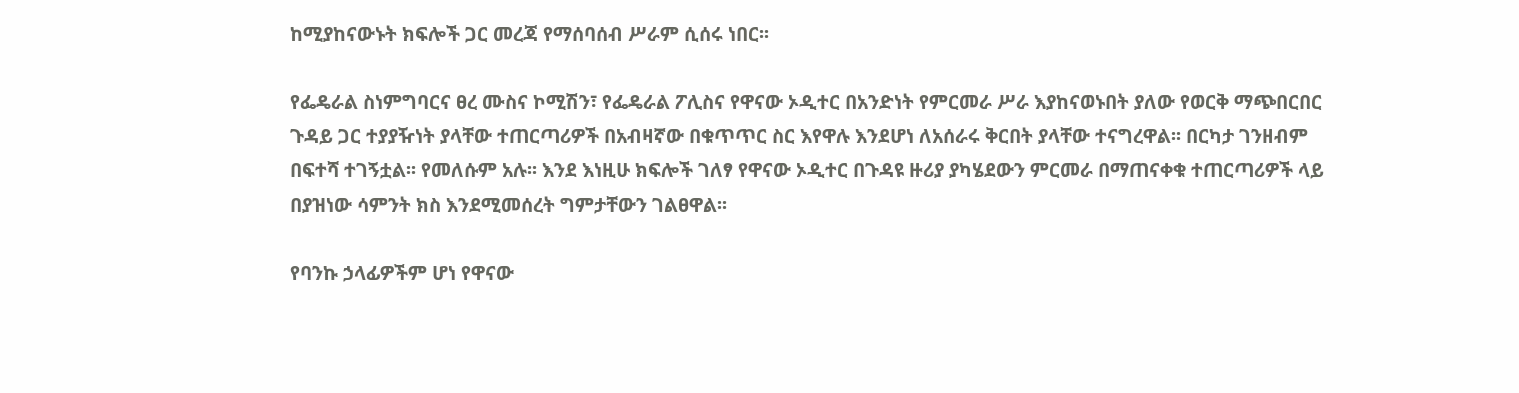ከሚያከናውኑት ክፍሎች ጋር መረጃ የማሰባሰብ ሥራም ሲሰሩ ነበር፡፡

የፌዴራል ስነምግባርና ፀረ ሙስና ኮሚሽን፣ የፌዴራል ፖሊስና የዋናው ኦዲተር በአንድነት የምርመራ ሥራ እያከናወኑበት ያለው የወርቅ ማጭበርበር ጉዳይ ጋር ተያያዥነት ያላቸው ተጠርጣሪዎች በአብዛኛው በቁጥጥር ስር እየዋሉ እንደሆነ ለአሰራሩ ቅርበት ያላቸው ተናግረዋል፡፡ በርካታ ገንዘብም በፍተሻ ተገኝቷል፡፡ የመለሱም አሉ፡፡ እንደ እነዚሁ ክፍሎች ገለፃ የዋናው ኦዲተር በጉዳዩ ዙሪያ ያካሄደውን ምርመራ በማጠናቀቁ ተጠርጣሪዎች ላይ በያዝነው ሳምንት ክስ እንደሚመሰረት ግምታቸውን ገልፀዋል፡፡

የባንኩ ኃላፊዎችም ሆነ የዋናው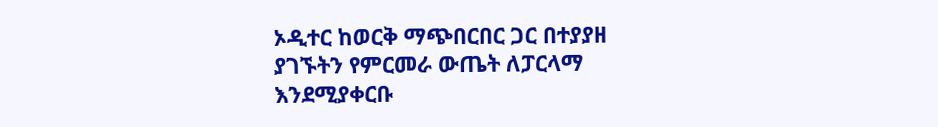ኦዲተር ከወርቅ ማጭበርበር ጋር በተያያዘ ያገኙትን የምርመራ ውጤት ለፓርላማ እንደሚያቀርቡ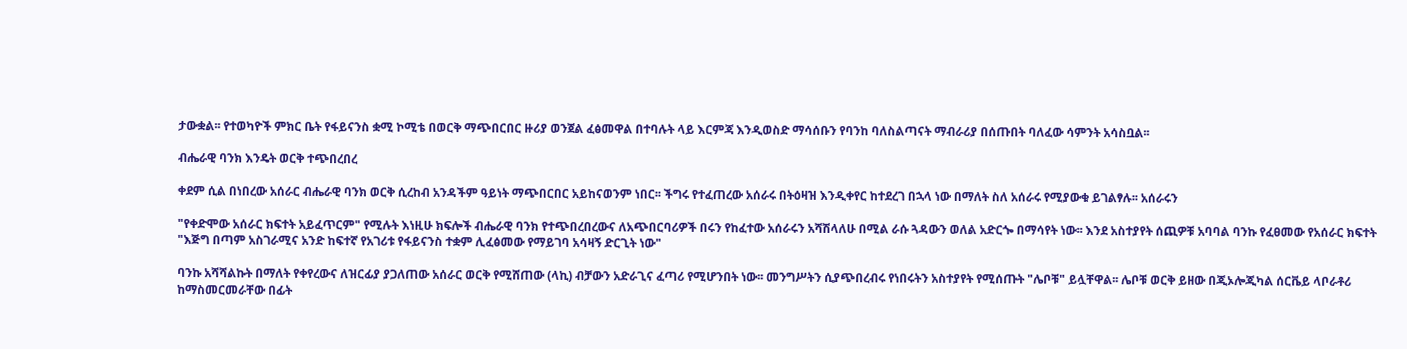ታውቋል፡፡ የተወካዮች ምክር ቤት የፋይናንስ ቋሚ ኮሚቴ በወርቅ ማጭበርበር ዙሪያ ወንጀል ፈፅመዋል በተባሉት ላይ እርምጃ እንዲወስድ ማሳሰቡን የባንከ ባለስልጣናት ማብራሪያ በሰጡበት ባለፈው ሳምንት አሳስቧል፡፡

ብሔራዊ ባንክ እንዴት ወርቅ ተጭበረበረ

ቀደም ሲል በነበረው አሰራር ብሔራዊ ባንክ ወርቅ ሲረከብ አንዳችም ዓይነት ማጭበርበር አይከናወንም ነበር፡፡ ችግሩ የተፈጠረው አሰራሩ በትዕዛዝ እንዲቀየር ከተደረገ በኋላ ነው በማለት ስለ አሰራሩ የሚያውቁ ይገልፃሉ፡፡ አሰራሩን

"የቀድሞው አሰራር ክፍተት አይፈጥርም" የሚሉት እነዚሁ ክፍሎች ብሔራዊ ባንክ የተጭበረበረውና ለአጭበርባሪዎች በሩን የከፈተው አሰራሩን አሻሽላለሁ በሚል ራሱ ጓዳውን ወለል አድርጐ በማሳየት ነው፡፡ እንደ አስተያየት ሰጪዎቹ አባባል ባንኩ የፈፀመው የአሰራር ክፍተት "እጅግ በጣም አስገራሚና አንድ ከፍተኛ የአገሪቱ የፋይናንስ ተቋም ሊፈፅመው የማይገባ አሳዛኝ ድርጊት ነው"

ባንኩ አሻሻልኩት በማለት የቀየረውና ለዝርፊያ ያጋለጠው አሰራር ወርቅ የሚሸጠው (ላኪ) ብቻውን አድራጊና ፈጣሪ የሚሆንበት ነው፡፡ መንግሥትን ሲያጭበረብሩ የነበሩትን አስተያየት የሚሰጡት "ሌቦቹ" ይሏቸዋል፡፡ ሌቦቹ ወርቅ ይዘው በጂኦሎጂካል ሰርቬይ ላቦራቶሪ ከማስመርመራቸው በፊት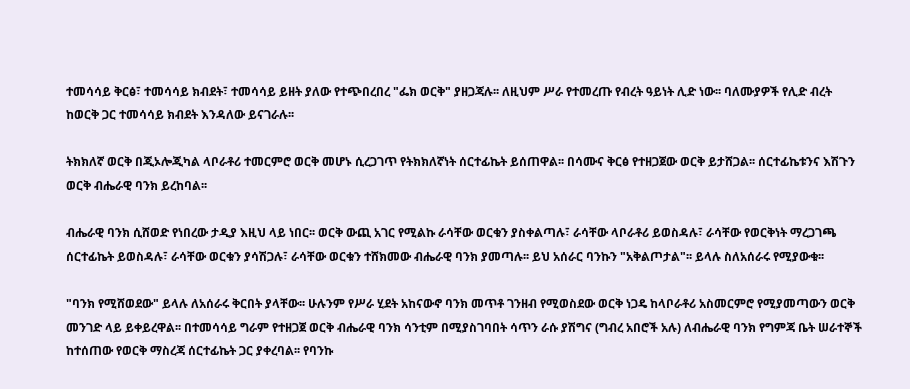ተመሳሳይ ቅርፅ፣ ተመሳሳይ ክብደት፣ ተመሳሳይ ይዘት ያለው የተጭበረበረ "ፌክ ወርቅ" ያዘጋጃሉ፡፡ ለዚህም ሥራ የተመረጡ የብረት ዓይነት ሊድ ነው፡፡ ባለሙያዎች የሊድ ብረት ከወርቅ ጋር ተመሳሳይ ክብደት እንዳለው ይናገራሉ፡፡

ትክክለኛ ወርቅ በጂኦሎጂካል ላቦራቶሪ ተመርምሮ ወርቅ መሆኑ ሲረጋገጥ የትክክለኛነት ሰርተፊኬት ይሰጠዋል፡፡ በሳሙና ቅርፅ የተዘጋጀው ወርቅ ይታሸጋል፡፡ ሰርተፊኬቱንና እሽጉን ወርቅ ብሔራዊ ባንክ ይረከባል፡፡

ብሔራዊ ባንክ ሲሸወድ የነበረው ታዲያ እዚህ ላይ ነበር፡፡ ወርቅ ውጪ አገር የሚልኩ ራሳቸው ወርቁን ያስቀልጣሉ፣ ራሳቸው ላቦራቶሪ ይወስዳሉ፣ ራሳቸው የወርቅነት ማረጋገጫ ሰርተፊኬት ይወስዳሉ፣ ራሳቸው ወርቁን ያሳሽጋሉ፣ ራሳቸው ወርቁን ተሸክመው ብሔራዊ ባንክ ያመጣሉ፡፡ ይህ አሰራር ባንኩን "አቅልጦታል"፡፡ ይላሉ ስለአሰራሩ የሚያውቁ፡፡

"ባንክ የሚሸወደው" ይላሉ ለአሰራሩ ቅርበት ያላቸው፡፡ ሁሉንም የሥራ ሂደት አከናውኖ ባንክ መጥቶ ገንዘብ የሚወስደው ወርቅ ነጋዴ ከላቦራቶሪ አስመርምሮ የሚያመጣውን ወርቅ መንገድ ላይ ይቀይረዋል፡፡ በተመሳሳይ ግራም የተዘጋጀ ወርቅ ብሔራዊ ባንክ ሳንቲም በሚያስገባበት ሳጥን ራሱ ያሽግና (ግብረ አበሮች አሉ) ለብሔራዊ ባንክ የግምጃ ቤት ሠራተኞች ከተሰጠው የወርቅ ማስረጃ ሰርተፊኬት ጋር ያቀረባል፡፡ የባንኩ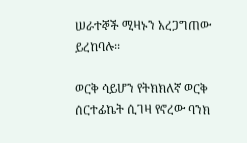ሠራተኞች ሚዛኑን አረጋግጠው ይረከባሉ፡፡

ወርቅ ሳይሆን የትክክለኛ ወርቅ ሰርተፊኬት ሲገዛ የኖረው ባንክ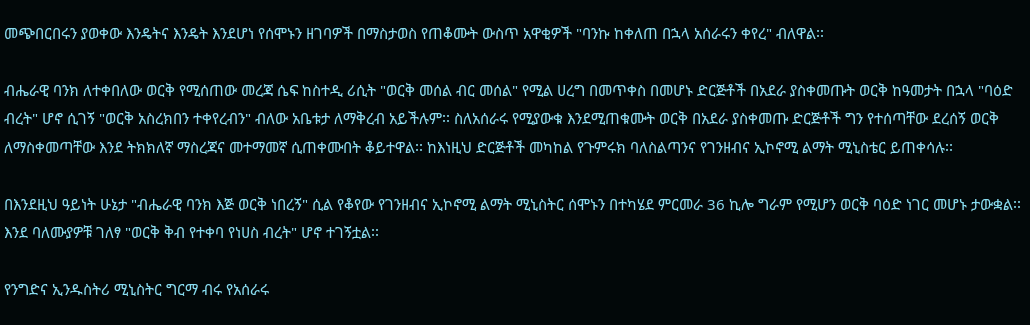መጭበርበሩን ያወቀው እንዴትና እንዴት እንደሆነ የሰሞኑን ዘገባዎች በማስታወስ የጠቆሙት ውስጥ አዋቂዎች "ባንኩ ከቀለጠ በኋላ አሰራሩን ቀየረ" ብለዋል፡፡

ብሔራዊ ባንክ ለተቀበለው ወርቅ የሚሰጠው መረጃ ሴፍ ከስተዲ ሪሲት "ወርቅ መሰል ብር መሰል" የሚል ሀረግ በመጥቀስ በመሆኑ ድርጅቶች በአደራ ያስቀመጡት ወርቅ ከዓመታት በኋላ "ባዕድ ብረት" ሆኖ ሲገኝ "ወርቅ አስረክበን ተቀየረብን" ብለው አቤቱታ ለማቅረብ አይችሉም፡፡ ስለአሰራሩ የሚያውቁ እንደሚጠቁሙት ወርቅ በአደራ ያስቀመጡ ድርጅቶች ግን የተሰጣቸው ደረሰኝ ወርቅ ለማስቀመጣቸው እንደ ትክክለኛ ማስረጃና መተማመኛ ሲጠቀሙበት ቆይተዋል፡፡ ከእነዚህ ድርጅቶች መካከል የጉምሩክ ባለስልጣንና የገንዘብና ኢኮኖሚ ልማት ሚኒስቴር ይጠቀሳሉ፡፡

በእንደዚህ ዓይነት ሁኔታ "ብሔራዊ ባንክ እጅ ወርቅ ነበረኝ" ሲል የቆየው የገንዘብና ኢኮኖሚ ልማት ሚኒስትር ሰሞኑን በተካሄደ ምርመራ 36 ኪሎ ግራም የሚሆን ወርቅ ባዕድ ነገር መሆኑ ታውቋል፡፡ እንደ ባለሙያዎቹ ገለፃ "ወርቅ ቅብ የተቀባ የነሀስ ብረት" ሆኖ ተገኝቷል፡፡

የንግድና ኢንዱስትሪ ሚኒስትር ግርማ ብሩ የአሰራሩ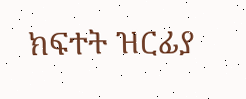ክፍተት ዝርፊያ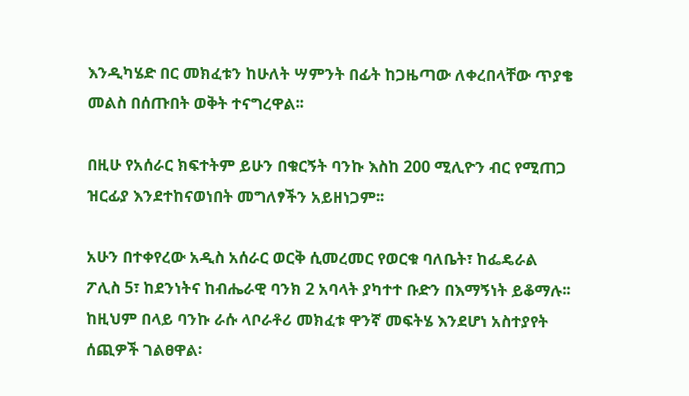እንዲካሄድ በር መክፈቱን ከሁለት ሣምንት በፊት ከጋዜጣው ለቀረበላቸው ጥያቄ መልስ በሰጡበት ወቅት ተናግረዋል፡፡

በዚሁ የአሰራር ክፍተትም ይሁን በቁርኝት ባንኩ እስከ 200 ሚሊዮን ብር የሚጠጋ ዝርፊያ እንደተከናወነበት መግለፃችን አይዘነጋም፡፡

አሁን በተቀየረው አዲስ አሰራር ወርቅ ሲመረመር የወርቁ ባለቤት፣ ከፌዴራል ፖሊስ 5፣ ከደንነትና ከብሔራዊ ባንክ 2 አባላት ያካተተ ቡድን በእማኝነት ይቆማሉ፡፡ ከዚህም በላይ ባንኩ ራሱ ላቦራቶሪ መክፈቱ ዋንኛ መፍትሄ እንደሆነ አስተያየት ሰጪዎች ገልፀዋል፡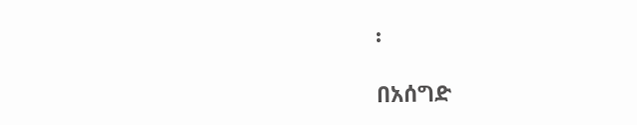፡

በአሰግድ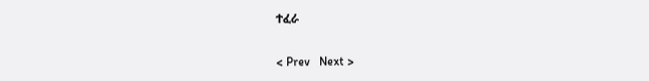ተፈራ

< Prev   Next >